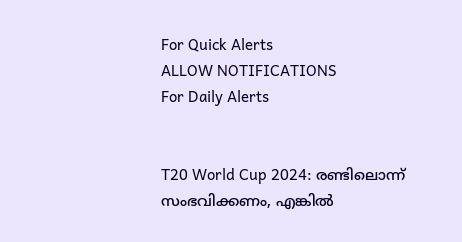For Quick Alerts
ALLOW NOTIFICATIONS
For Daily Alerts


T20 World Cup 2024: രണ്ടിലൊന്ന് സംഭവിക്കണം, എങ്കില്‍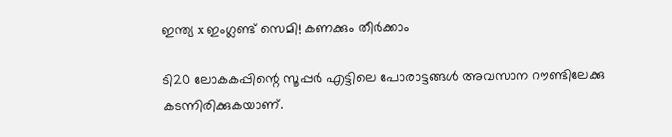ഇന്ത്യ x ഇംഗ്ലണ്ട് സെമി! കണക്കും തീര്‍ക്കാം

ടി20 ലോകകപ്പിന്റെ സൂപ്പര്‍ എട്ടിലെ പോരാട്ടങ്ങള്‍ അവസാന റൗണ്ടിലേക്കു കടന്നിരിക്കുകയാണ്.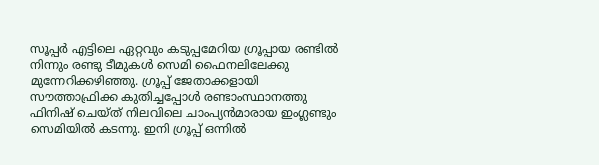സൂപ്പര്‍ എട്ടിലെ ഏറ്റവും കടുപ്പമേറിയ ഗ്രൂപ്പായ രണ്ടില്‍ നിന്നും രണ്ടു ടീമുകള്‍ സെമി ഫൈനലിലേക്കു മുന്നേറിക്കഴിഞ്ഞു. ഗ്രൂപ്പ് ജേതാക്കളായി സൗത്താഫ്രിക്ക കുതിച്ചപ്പോള്‍ രണ്ടാംസ്ഥാനത്തു ഫിനിഷ് ചെയ്ത് നിലവിലെ ചാംപ്യന്‍മാരായ ഇംഗ്ലണ്ടും സെമിയില്‍ കടന്നു. ഇനി ഗ്രൂപ്പ് ഒന്നില്‍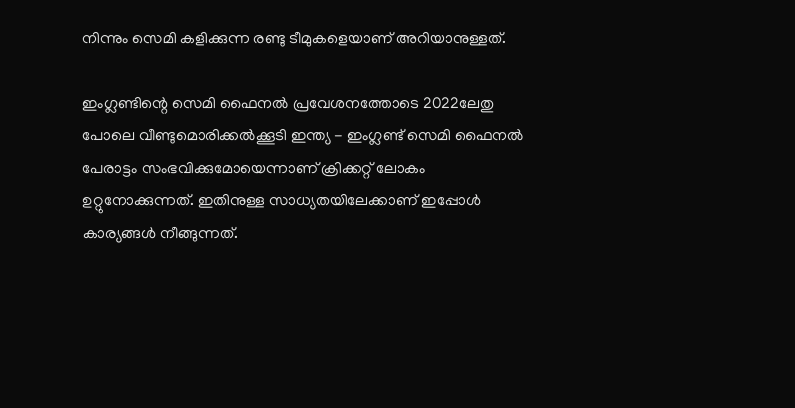നിന്നും സെമി കളിക്കുന്ന രണ്ടു ടീമുകളെയാണ് അറിയാനുള്ളത്.

ഇംഗ്ലണ്ടിന്റെ സെമി ഫൈനല്‍ പ്രവേശനത്തോടെ 2022ലേതു പോലെ വീണ്ടുമൊരിക്കല്‍ക്കൂടി ഇന്ത്യ - ഇംഗ്ലണ്ട് സെമി ഫൈനല്‍ പേരാട്ടം സംഭവിക്കുമോയെന്നാണ് ക്രിക്കറ്റ് ലോകം ഉറ്റുനോക്കുന്നത്. ഇതിനുള്ള സാധ്യതയിലേക്കാണ് ഇപ്പോള്‍ കാര്യങ്ങള്‍ നീങ്ങുന്നത്.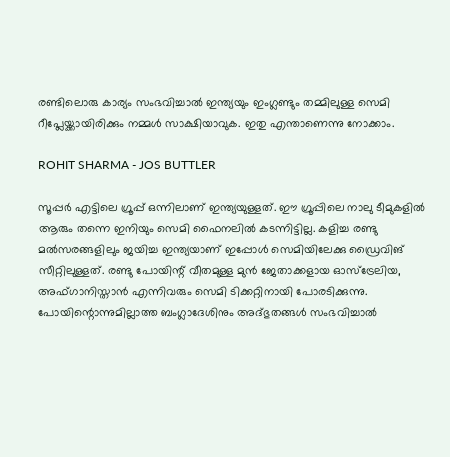രണ്ടിലൊരു കാര്യം സംഭവിച്ചാല്‍ ഇന്ത്യയും ഇംഗ്ലണ്ടും തമ്മിലുള്ള സെമി റീപ്ലേയ്ക്കായിരിക്കും നമ്മള്‍ സാക്ഷിയാവുക. ഇതു എന്താണെന്നു നോക്കാം.

ROHIT SHARMA - JOS BUTTLER

സൂപ്പര്‍ എട്ടിലെ ഗ്രൂപ്പ് ഒന്നിലാണ് ഇന്ത്യയുള്ളത്. ഈ ഗ്രൂപ്പിലെ നാലു ടീമുകളില്‍ ആരും തന്നെ ഇനിയും സെമി ഫൈനലില്‍ കടന്നിട്ടില്ല. കളിച്ച രണ്ടു മല്‍സരങ്ങളിലും ജയിച്ച ഇന്ത്യയാണ് ഇപ്പോള്‍ സെമിയിലേക്കു ഡ്രൈവിങ് സീറ്റിലുള്ളത്. രണ്ടു പോയിന്റ് വീതമുള്ള മുന്‍ ജേതാക്കളായ ഓസ്‌ട്രേലിയ, അഫ്ഗാനിസ്താന്‍ എന്നിവരും സെമി ടിക്കറ്റിനായി പോരടിക്കുന്നു. പോയിന്റൊന്നുമില്ലാത്ത ബംഗ്ലാദേശിനും അദ്ഭുതങ്ങള്‍ സംഭവിച്ചാല്‍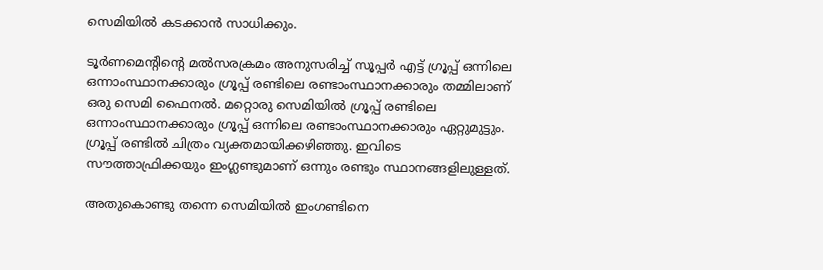സെമിയില്‍ കടക്കാന്‍ സാധിക്കും.

ടൂര്‍ണമെന്റിന്റെ മല്‍സരക്രമം അനുസരിച്ച് സൂപ്പര്‍ എട്ട് ഗ്രൂപ്പ് ഒന്നിലെ ഒന്നാംസ്ഥാനക്കാരും ഗ്രൂപ്പ് രണ്ടിലെ രണ്ടാംസ്ഥാനക്കാരും തമ്മിലാണ് ഒരു സെമി ഫൈനല്‍. മറ്റൊരു സെമിയില്‍ ഗ്രൂപ്പ് രണ്ടിലെ ഒന്നാംസ്ഥാനക്കാരും ഗ്രൂപ്പ് ഒന്നിലെ രണ്ടാംസ്ഥാനക്കാരും ഏറ്റുമുട്ടും. ഗ്രൂപ്പ് രണ്ടില്‍ ചിത്രം വ്യക്തമായിക്കഴിഞ്ഞു. ഇവിടെ സൗത്താഫ്രിക്കയും ഇംഗ്ലണ്ടുമാണ് ഒന്നും രണ്ടും സ്ഥാനങ്ങളിലുള്ളത്.

അതുകൊണ്ടു തന്നെ സെമിയില്‍ ഇംഗണ്ടിനെ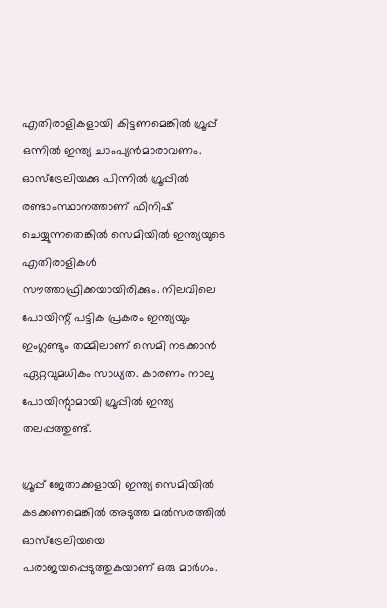എതിരാളികളായി കിട്ടണമെങ്കില്‍ ഗ്രൂപ്പ് ഒന്നില്‍ ഇന്ത്യ ചാംപ്യന്‍മാരാവണം. ഓസ്‌ട്രേലിയക്കു പിന്നില്‍ ഗ്രൂപ്പില്‍ രണ്ടാംസ്ഥാനത്താണ് ഫിനിഷ് ചെയ്യുന്നതെങ്കില്‍ സെമിയില്‍ ഇന്ത്യയുടെ എതിരാളികള്‍ സൗത്താഫ്രിക്കയായിരിക്കും. നിലവിലെ പോയിന്റ് പട്ടിക പ്രകരം ഇന്ത്യയും ഇംഗ്ലണ്ടും തമ്മിലാണ് സെമി നടക്കാന്‍ ഏറ്റവുമധികം സാധ്യത. കാരണം നാലു പോയിന്റുാമായി ഗ്രൂപ്പില്‍ ഇന്ത്യ തലപ്പത്തുണ്ട്.

ഗ്രൂപ്പ് ജേതാക്കളായി ഇന്ത്യ സെമിയില്‍ കടക്കണമെങ്കില്‍ അടുത്ത മല്‍സരത്തില്‍ ഓസ്‌ട്രേലിയയെ പരാജയപ്പെടുത്തുകയാണ് ഒരു മാര്‍ഗം.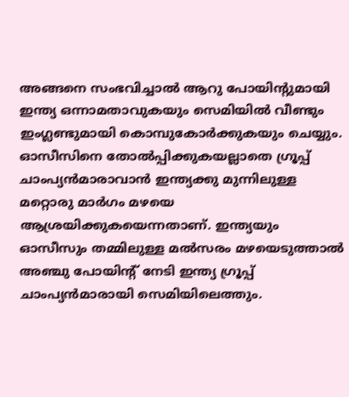അങ്ങനെ സംഭവിച്ചാല്‍ ആറു പോയിന്റുമായി ഇന്ത്യ ഒന്നാമതാവുകയും സെമിയില്‍ വീണ്ടും ഇംഗ്ലണ്ടുമായി കൊമ്പുകോര്‍ക്കുകയും ചെയ്യും. ഓസീസിനെ തോല്‍പ്പിക്കുകയല്ലാതെ ഗ്രൂപ്പ് ചാംപ്യന്‍മാരാവാന്‍ ഇന്ത്യക്കു മുന്നിലുള്ള മറ്റൊരു മാര്‍ഗം മഴയെ ആശ്രയിക്കുകയെന്നതാണ്. ഇന്ത്യയും ഓസീസും തമ്മിലുള്ള മല്‍സരം മഴയെടുത്താല്‍ അഞ്ചു പോയിന്റ് നേടി ഇന്ത്യ ഗ്രൂപ്പ് ചാംപ്യന്‍മാരായി സെമിയിലെത്തും.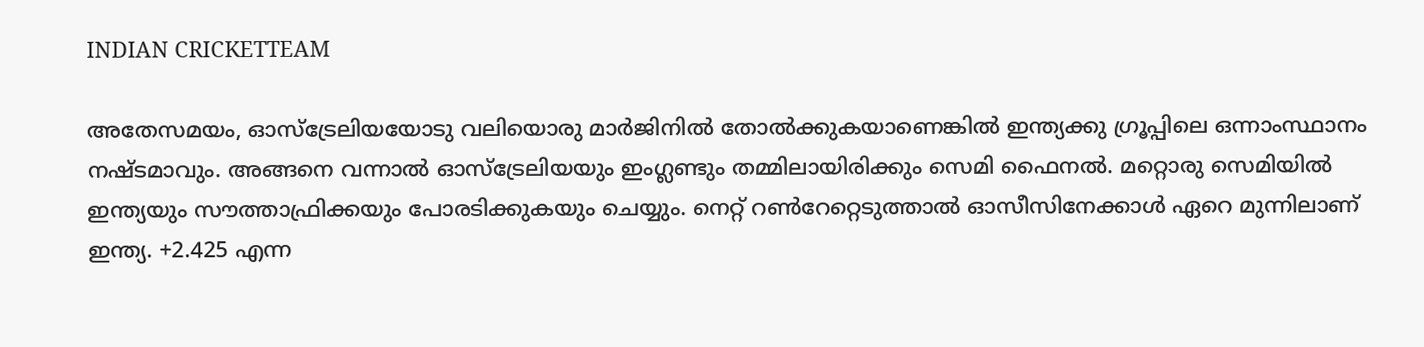INDIAN CRICKETTEAM

അതേസമയം, ഓസ്‌ട്രേലിയയോടു വലിയൊരു മാര്‍ജിനില്‍ തോല്‍ക്കുകയാണെങ്കില്‍ ഇന്ത്യക്കു ഗ്രൂപ്പിലെ ഒന്നാംസ്ഥാനം നഷ്ടമാവും. അങ്ങനെ വന്നാല്‍ ഓസ്‌ട്രേലിയയും ഇംഗ്ലണ്ടും തമ്മിലായിരിക്കും സെമി ഫൈനല്‍. മറ്റൊരു സെമിയില്‍ ഇന്ത്യയും സൗത്താഫ്രിക്കയും പോരടിക്കുകയും ചെയ്യും. നെറ്റ് റണ്‍റേറ്റെടുത്താല്‍ ഓസീസിനേക്കാള്‍ ഏറെ മുന്നിലാണ് ഇന്ത്യ. +2.425 എന്ന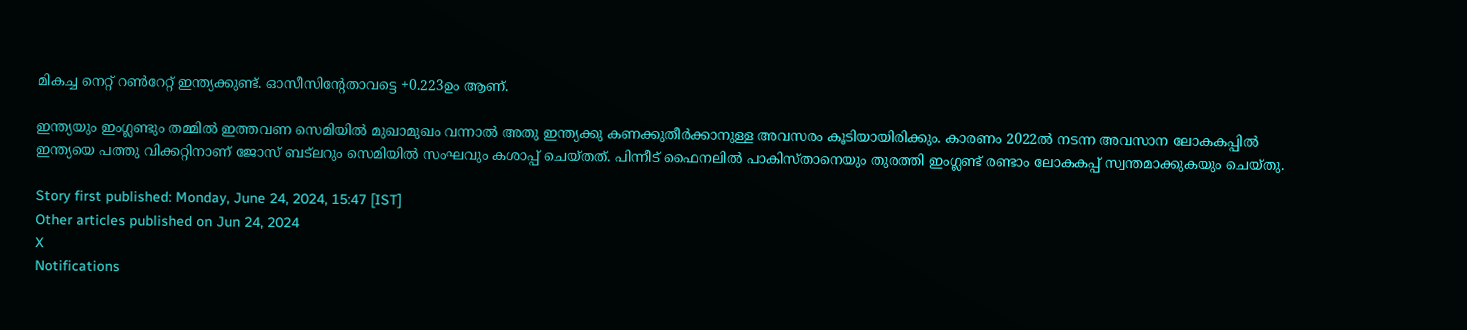മികച്ച നെറ്റ് റണ്‍റേറ്റ് ഇന്ത്യക്കുണ്ട്. ഓസീസിന്റേതാവട്ടെ +0.223ഉം ആണ്.

ഇന്ത്യയും ഇംഗ്ലണ്ടും തമ്മില്‍ ഇത്തവണ സെമിയില്‍ മുഖാമുഖം വന്നാല്‍ അതു ഇന്ത്യക്കു കണക്കുതീര്‍ക്കാനുള്ള അവസരം കൂടിയായിരിക്കും. കാരണം 2022ല്‍ നടന്ന അവസാന ലോകകപ്പില്‍ ഇന്ത്യയെ പത്തു വിക്കറ്റിനാണ് ജോസ് ബട്‌ലറും സെമിയില്‍ സംഘവും കശാപ്പ് ചെയ്തത്. പിന്നീട് ഫൈനലില്‍ പാകിസ്താനെയും തുരത്തി ഇംഗ്ലണ്ട് രണ്ടാം ലോകകപ്പ് സ്വന്തമാക്കുകയും ചെയ്തു.

Story first published: Monday, June 24, 2024, 15:47 [IST]
Other articles published on Jun 24, 2024
X
Notifications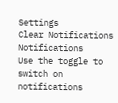Settings
Clear Notifications
Notifications
Use the toggle to switch on notifications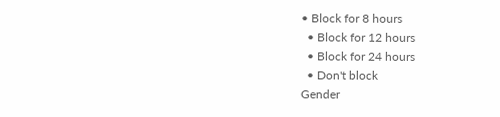• Block for 8 hours
  • Block for 12 hours
  • Block for 24 hours
  • Don't block
Gender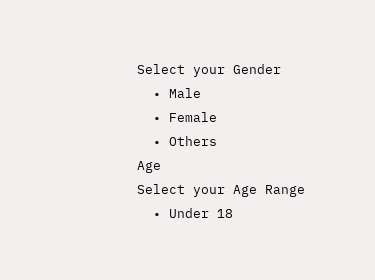Select your Gender
  • Male
  • Female
  • Others
Age
Select your Age Range
  • Under 18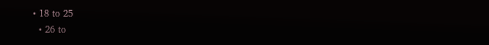• 18 to 25
  • 26 to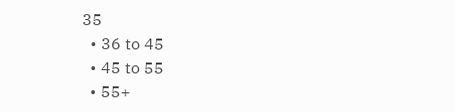35
  • 36 to 45
  • 45 to 55
  • 55+